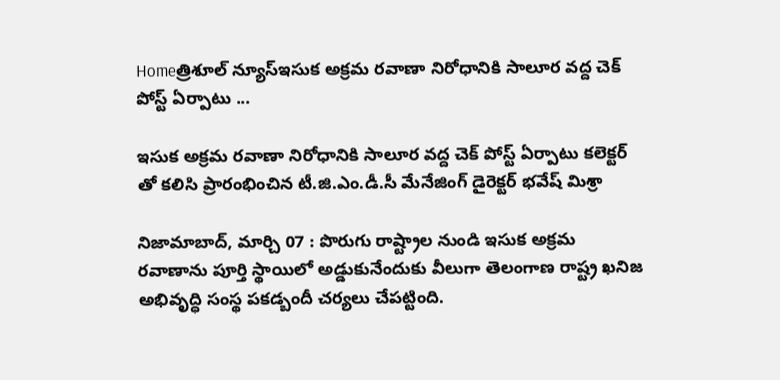Homeత్రిశూల్ న్యూస్ఇసుక అక్రమ రవాణా నిరోధానికి సాలూర వద్ద చెక్ పోస్ట్ ఏర్పాటు ...

ఇసుక అక్రమ రవాణా నిరోధానికి సాలూర వద్ద చెక్ పోస్ట్ ఏర్పాటు కలెక్టర్ తో కలిసి ప్రారంభించిన టీ.జి.ఎం.డీ.సీ మేనేజింగ్ డైరెక్టర్ భవేష్ మిశ్రా

నిజామాబాద్, మార్చి 07 : పొరుగు రాష్ట్రాల నుండి ఇసుక అక్రమ రవాణాను పూర్తి స్థాయిలో అడ్డుకునేందుకు వీలుగా తెలంగాణ రాష్ట్ర ఖనిజ అభివృద్ధి సంస్థ పకడ్బందీ చర్యలు చేపట్టింది.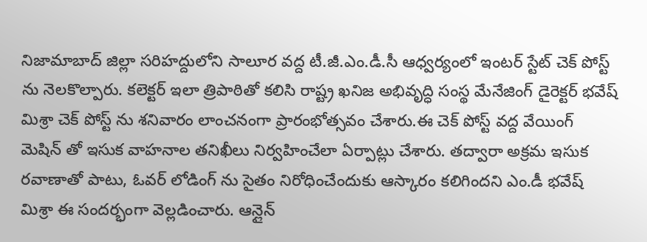నిజామాబాద్ జిల్లా సరిహద్దులోని సాలూర వద్ద టీ.జీ.ఎం.డీ.సీ ఆధ్వర్యంలో ఇంటర్ స్టేట్ చెక్ పోస్ట్ ను నెలకొల్పారు. కలెక్టర్ ఇలా త్రిపాఠితో కలిసి రాష్ట్ర ఖనిజ అభివృద్ధి సంస్థ మేనేజింగ్ డైరెక్టర్ భవేష్ మిశ్రా చెక్ పోస్ట్ ను శనివారం లాంచనంగా ప్రారంభోత్సవం చేశారు.ఈ చెక్ పోస్ట్ వద్ద వేయింగ్ మెషిన్ తో ఇసుక వాహనాల తనిఖీలు నిర్వహించేలా ఏర్పాట్లు చేశారు. తద్వారా అక్రమ ఇసుక రవాణాతో పాటు, ఓవర్ లోడింగ్ ను సైతం నిరోధించేందుకు ఆస్కారం కలిగిందని ఎం.డీ భవేష్ మిశ్రా ఈ సందర్భంగా వెల్లడించారు. ఆన్లైన్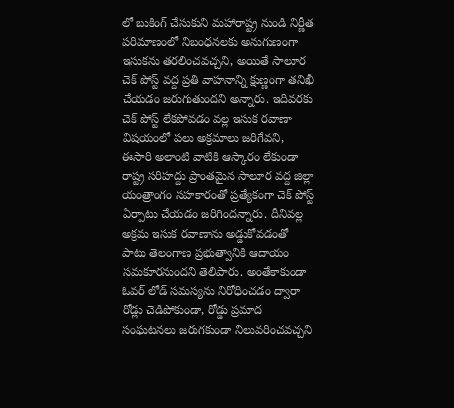లో బుకింగ్ చేసుకుని మహారాష్ట్ర నుండి నిర్ణీత పరిమాణంలో నిబంధనలకు అనుగుణంగా ఇసుకను తరలించవచ్చని, అయితే సాలూర చెక్ పోస్ట్ వద్ద ప్రతి వాహనాన్ని క్షుణ్ణంగా తనిఖీ చేయడం జరుగుతుందని అన్నారు. ఇదివరకు చెక్ పోస్ట్ లేకపోవడం వల్ల ఇసుక రవాణా విషయంలో పలు అక్రమాలు జరిగేవని, ఈసారి అలాంటి వాటికి ఆస్కారం లేకుండా రాష్ట్ర సరిహద్దు ప్రాంతమైన సాలూర వద్ద జిల్లా యంత్రాంగం సహకారంతో ప్రత్యేకంగా చెక్ పోస్ట్ ఏర్పాటు చేయడం జరిగిందన్నారు. దీనివల్ల అక్రమ ఇసుక రవాణాను అడ్డుకోవడంతో పాటు తెలంగాణ ప్రభుత్వానికి ఆదాయం సమకూరనుందని తెలిపారు. అంతేకాకుండా ఓవర్ లోడ్ సమస్యను నిరోధించడం ద్వారా రోడ్లు చెడిపోకుండా, రోడ్డు ప్రమాద సంఘటనలు జరుగకుండా నిలువరించవచ్చని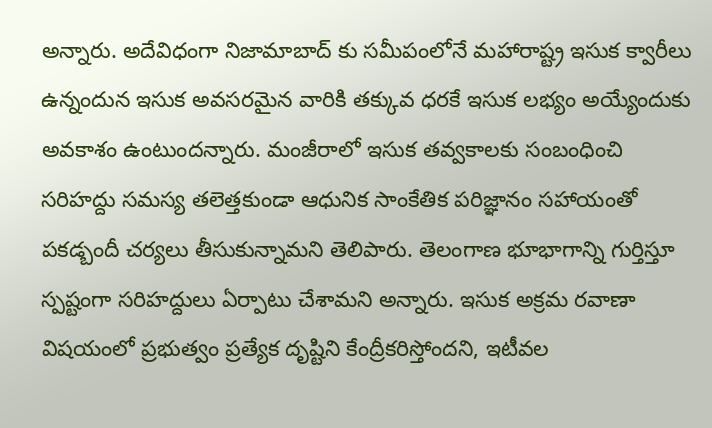అన్నారు. అదేవిధంగా నిజామాబాద్ కు సమీపంలోనే మహారాష్ట్ర ఇసుక క్వారీలు ఉన్నందున ఇసుక అవసరమైన వారికి తక్కువ ధరకే ఇసుక లభ్యం అయ్యేందుకు అవకాశం ఉంటుందన్నారు. మంజీరాలో ఇసుక తవ్వకాలకు సంబంధించి సరిహద్దు సమస్య తలెత్తకుండా ఆధునిక సాంకేతిక పరిజ్ఞానం సహాయంతో పకడ్బందీ చర్యలు తీసుకున్నామని తెలిపారు. తెలంగాణ భూభాగాన్ని గుర్తిస్తూ స్పష్టంగా సరిహద్దులు ఏర్పాటు చేశామని అన్నారు. ఇసుక అక్రమ రవాణా విషయంలో ప్రభుత్వం ప్రత్యేక దృష్టిని కేంద్రీకరిస్తోందని, ఇటీవల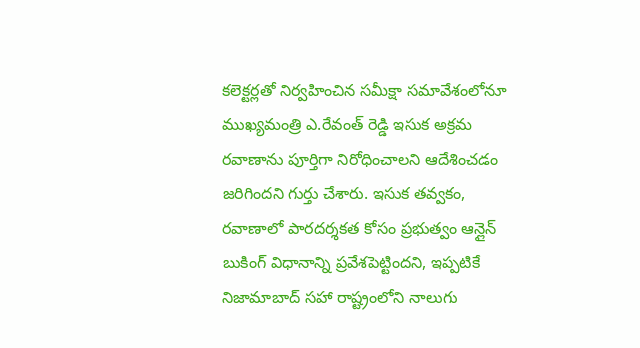కలెక్టర్లతో నిర్వహించిన సమీక్షా సమావేశంలోనూ ముఖ్యమంత్రి ఎ.రేవంత్ రెడ్డి ఇసుక అక్రమ రవాణాను పూర్తిగా నిరోధించాలని ఆదేశించడం జరిగిందని గుర్తు చేశారు. ఇసుక తవ్వకం, రవాణాలో పారదర్శకత కోసం ప్రభుత్వం ఆన్లైన్ బుకింగ్ విధానాన్ని ప్రవేశపెట్టిందని, ఇప్పటికే నిజామాబాద్ సహా రాష్ట్రంలోని నాలుగు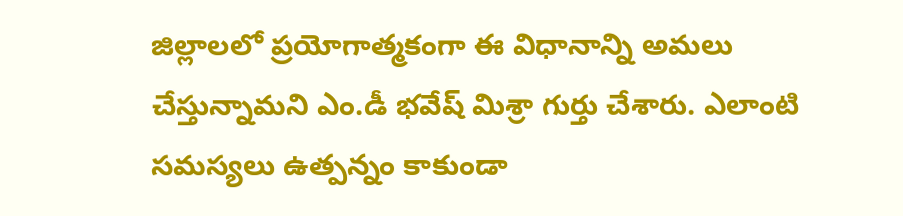జిల్లాలలో ప్రయోగాత్మకంగా ఈ విధానాన్ని అమలు చేస్తున్నామని ఎం.డీ భవేష్ మిశ్రా గుర్తు చేశారు. ఎలాంటి సమస్యలు ఉత్పన్నం కాకుండా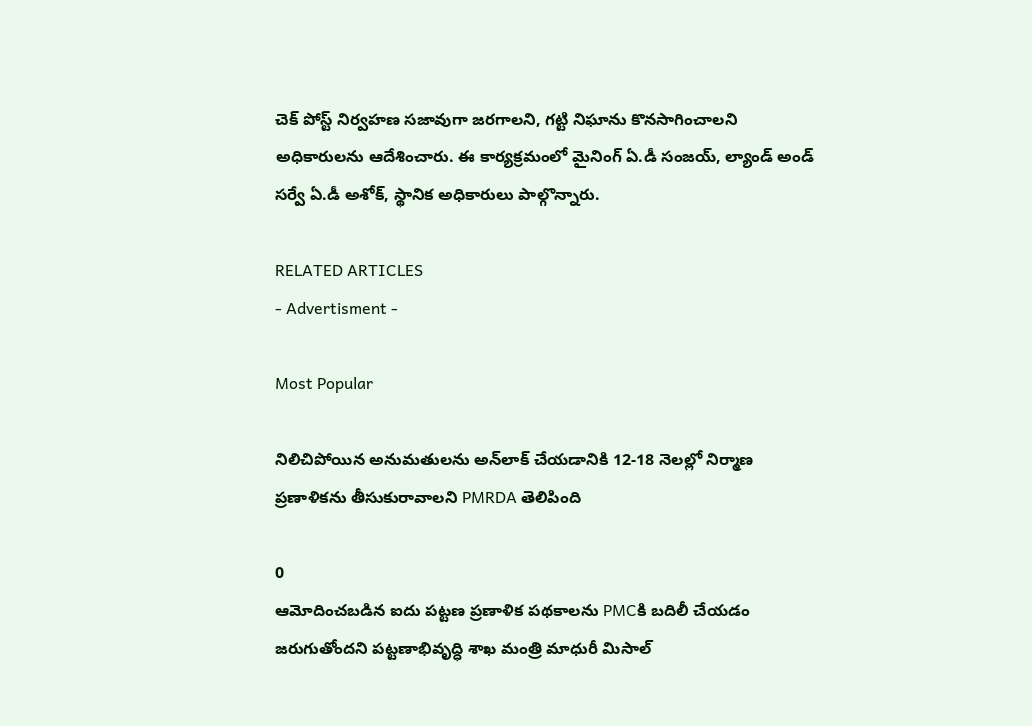చెక్ పోస్ట్ నిర్వహణ సజావుగా జరగాలని, గట్టి నిఘాను కొనసాగించాలని అధికారులను ఆదేశించారు. ఈ కార్యక్రమంలో మైనింగ్ ఏ.డీ సంజయ్, ల్యాండ్ అండ్ సర్వే ఏ.డీ అశోక్, స్థానిక అధికారులు పాల్గొన్నారు.

RELATED ARTICLES
- Advertisment -

Most Popular

నిలిచిపోయిన అనుమతులను అన్‌లాక్ చేయడానికి 12-18 నెలల్లో నిర్మాణ ప్రణాళికను తీసుకురావాలని PMRDA తెలిపింది

0
ఆమోదించబడిన ఐదు పట్టణ ప్రణాళిక పథకాలను PMCకి బదిలీ చేయడం జరుగుతోందని పట్టణాభివృద్ధి శాఖ మంత్రి మాధురీ మిసాల్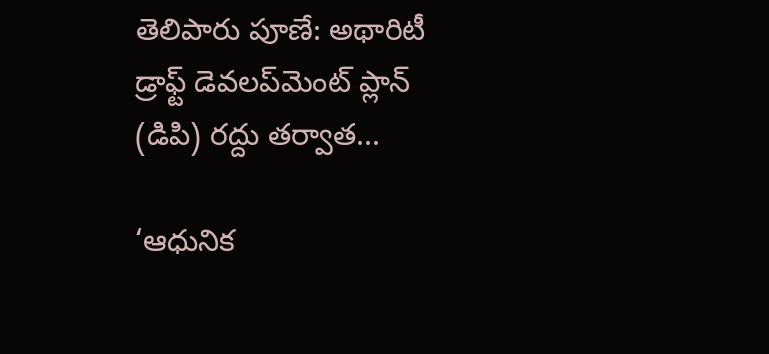తెలిపారు పూణే: అథారిటీ డ్రాఫ్ట్ డెవలప్‌మెంట్ ప్లాన్ (డిపి) రద్దు తర్వాత...

‘ఆధునిక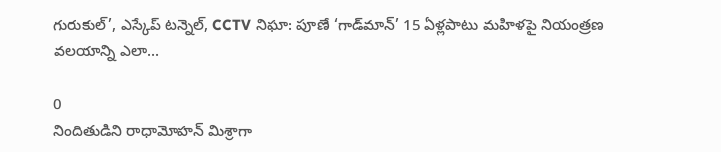గురుకుల్’, ఎస్కేప్ టన్నెల్, CCTV నిఘా: పూణే ‘గాడ్‌మాన్’ 15 ఏళ్లపాటు మహిళపై నియంత్రణ వలయాన్ని ఎలా...

0
నిందితుడిని రాధామోహన్ మిశ్రాగా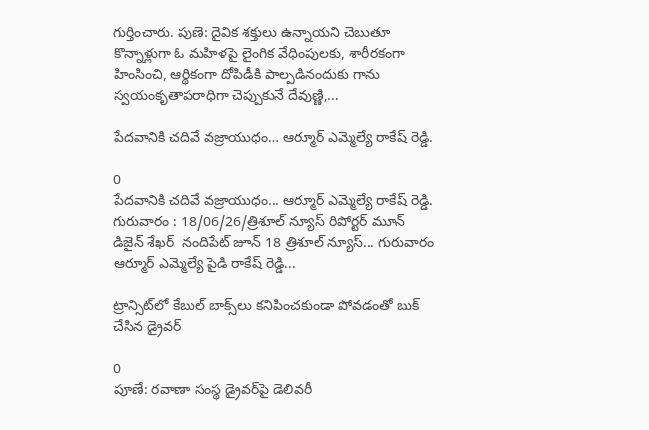గుర్తించారు. పుణె: దైవిక శక్తులు ఉన్నాయని చెబుతూ కొన్నాళ్లుగా ఓ మహిళపై లైంగిక వేధింపులకు, శారీరకంగా హింసించి, ఆర్థికంగా దోపిడీకి పాల్పడినందుకు గాను స్వయంకృతాపరాధిగా చెప్పుకునే దేవుణ్ణి,...

పేదవానికి చదివే వజ్రాయుధం… ఆర్మూర్ ఎమ్మెల్యే రాకేష్ రెడ్డి.

0
పేదవానికి చదివే వజ్రాయుధం... ఆర్మూర్ ఎమ్మెల్యే రాకేష్ రెడ్డి. గురువారం : 18/06/26/త్రిశూల్ న్యూస్ రిపోర్టర్ మూన్ డిజైన్ శేఖర్  నందిపేట్ జూన్ 18 త్రిశూల్ న్యూస్... గురువారం ఆర్మూర్ ఎమ్మెల్యే పైడి రాకేష్ రెడ్డి...

ట్రాన్సిట్‌లో కేబుల్ బాక్స్‌లు కనిపించకుండా పోవడంతో బుక్ చేసిన డ్రైవర్

0
పూణే: రవాణా సంస్థ డ్రైవర్‌పై డెలివరీ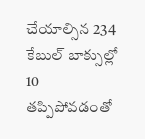చేయాల్సిన 234 కేబుల్‌ బాక్సుల్లో 10 తప్పిపోవడంతో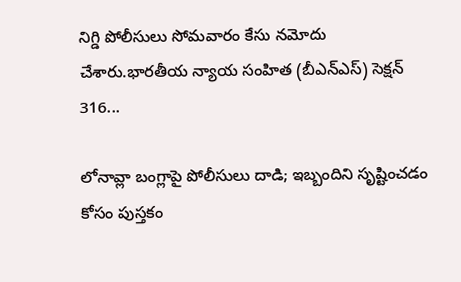నిగ్డి పోలీసులు సోమవారం కేసు నమోదు చేశారు.భారతీయ న్యాయ సంహిత (బీఎన్‌ఎస్) సెక్షన్ 316...

లోనావ్లా బంగ్లాపై పోలీసులు దాడి; ఇబ్బందిని సృష్టించడం కోసం పుస్తకం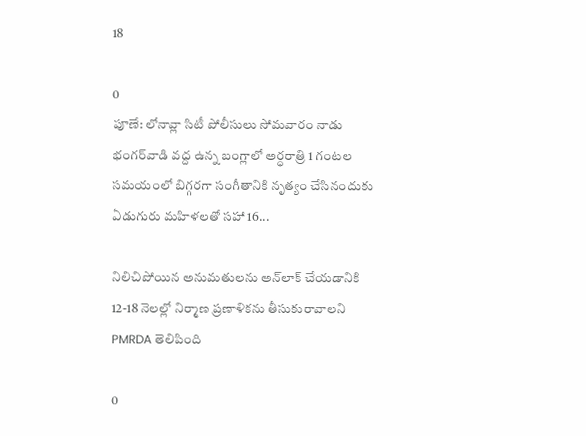18

0
పూణే: లోనావ్లా సిటీ పోలీసులు సోమవారం నాడు భంగర్‌వాడి వద్ద ఉన్న బంగ్లాలో అర్ధరాత్రి 1 గంటల సమయంలో బిగ్గరగా సంగీతానికి నృత్యం చేసినందుకు ఏడుగురు మహిళలతో సహా 16...

నిలిచిపోయిన అనుమతులను అన్‌లాక్ చేయడానికి 12-18 నెలల్లో నిర్మాణ ప్రణాళికను తీసుకురావాలని PMRDA తెలిపింది

0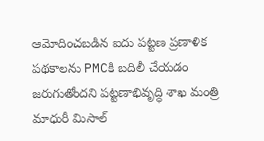ఆమోదించబడిన ఐదు పట్టణ ప్రణాళిక పథకాలను PMCకి బదిలీ చేయడం జరుగుతోందని పట్టణాభివృద్ధి శాఖ మంత్రి మాధురీ మిసాల్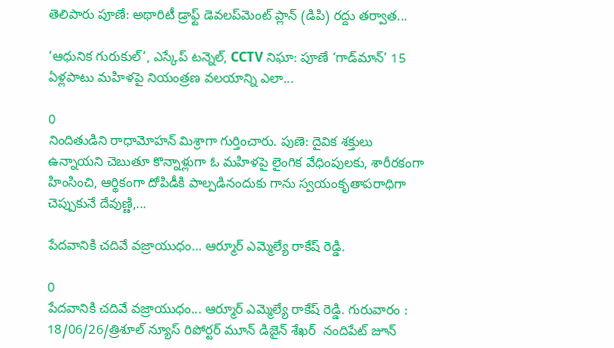తెలిపారు పూణే: అథారిటీ డ్రాఫ్ట్ డెవలప్‌మెంట్ ప్లాన్ (డిపి) రద్దు తర్వాత...

‘ఆధునిక గురుకుల్’, ఎస్కేప్ టన్నెల్, CCTV నిఘా: పూణే ‘గాడ్‌మాన్’ 15 ఏళ్లపాటు మహిళపై నియంత్రణ వలయాన్ని ఎలా...

0
నిందితుడిని రాధామోహన్ మిశ్రాగా గుర్తించారు. పుణె: దైవిక శక్తులు ఉన్నాయని చెబుతూ కొన్నాళ్లుగా ఓ మహిళపై లైంగిక వేధింపులకు, శారీరకంగా హింసించి, ఆర్థికంగా దోపిడీకి పాల్పడినందుకు గాను స్వయంకృతాపరాధిగా చెప్పుకునే దేవుణ్ణి,...

పేదవానికి చదివే వజ్రాయుధం… ఆర్మూర్ ఎమ్మెల్యే రాకేష్ రెడ్డి.

0
పేదవానికి చదివే వజ్రాయుధం... ఆర్మూర్ ఎమ్మెల్యే రాకేష్ రెడ్డి. గురువారం : 18/06/26/త్రిశూల్ న్యూస్ రిపోర్టర్ మూన్ డిజైన్ శేఖర్  నందిపేట్ జూన్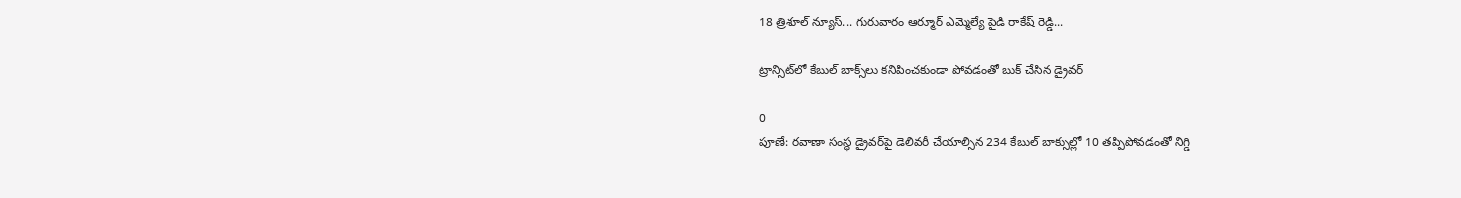18 త్రిశూల్ న్యూస్... గురువారం ఆర్మూర్ ఎమ్మెల్యే పైడి రాకేష్ రెడ్డి...

ట్రాన్సిట్‌లో కేబుల్ బాక్స్‌లు కనిపించకుండా పోవడంతో బుక్ చేసిన డ్రైవర్

0
పూణే: రవాణా సంస్థ డ్రైవర్‌పై డెలివరీ చేయాల్సిన 234 కేబుల్‌ బాక్సుల్లో 10 తప్పిపోవడంతో నిగ్డి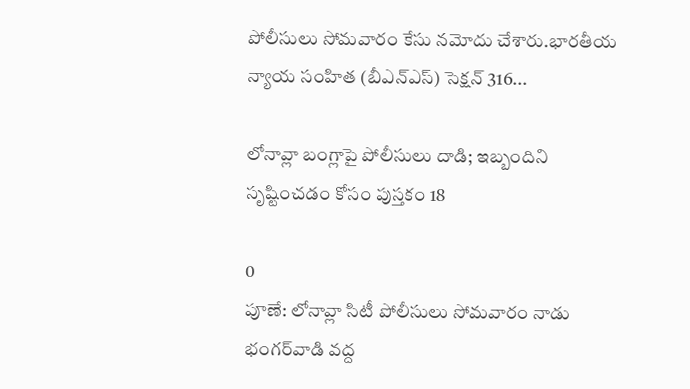పోలీసులు సోమవారం కేసు నమోదు చేశారు.భారతీయ న్యాయ సంహిత (బీఎన్‌ఎస్) సెక్షన్ 316...

లోనావ్లా బంగ్లాపై పోలీసులు దాడి; ఇబ్బందిని సృష్టించడం కోసం పుస్తకం 18

0
పూణే: లోనావ్లా సిటీ పోలీసులు సోమవారం నాడు భంగర్‌వాడి వద్ద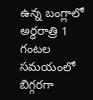ఉన్న బంగ్లాలో అర్ధరాత్రి 1 గంటల సమయంలో బిగ్గరగా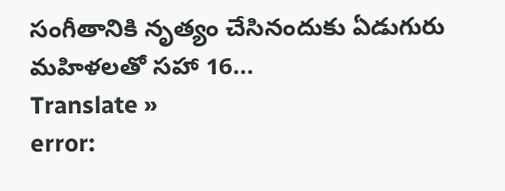సంగీతానికి నృత్యం చేసినందుకు ఏడుగురు మహిళలతో సహా 16...
Translate »
error: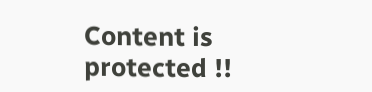Content is protected !!